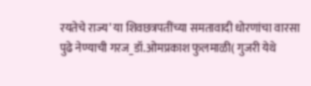रयतेचे राज्य’ या शिवछत्रपतींच्या समतावादी धोरणांचा वारसा पुढे नेण्याची गरज_डॉ.ओमप्रकाश फुलमाळी( गुजरी येथे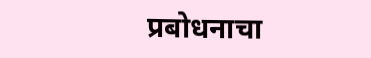प्रबोधनाचा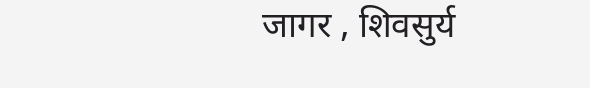जागर , शिवसुर्य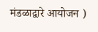मंडळाद्वारे आयोजन )